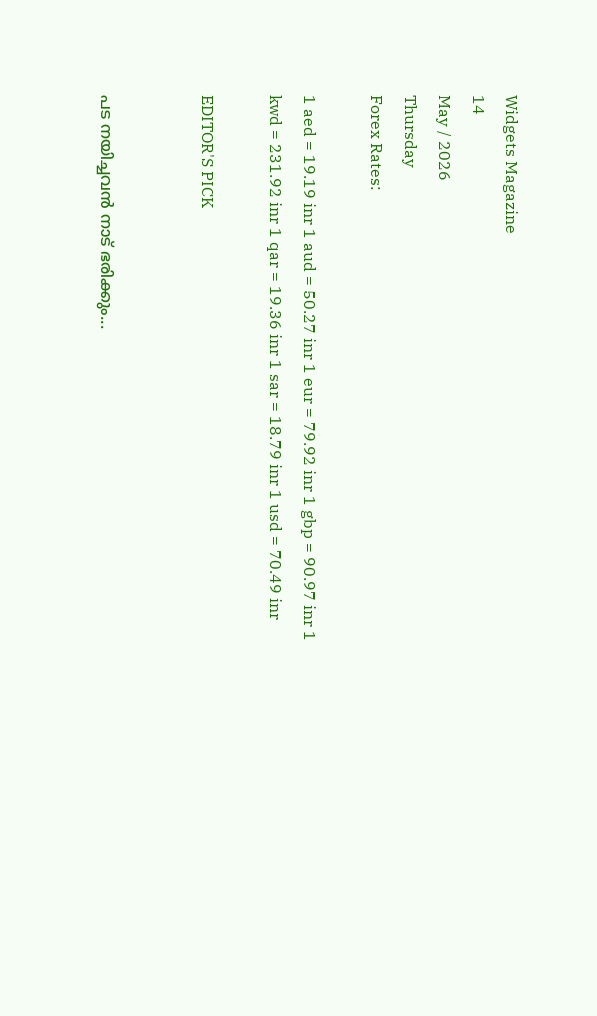Widgets Magazine
14
May / 2026
Thursday
Forex Rates:

1 aed = 19.19 inr 1 aud = 50.27 inr 1 eur = 79.92 inr 1 gbp = 90.97 inr 1 kwd = 231.92 inr 1 qar = 19.36 inr 1 sar = 18.79 inr 1 usd = 70.49 inr

EDITOR'S PICK


പട നയിച്ചവൻ നാട് ഭരിക്കും...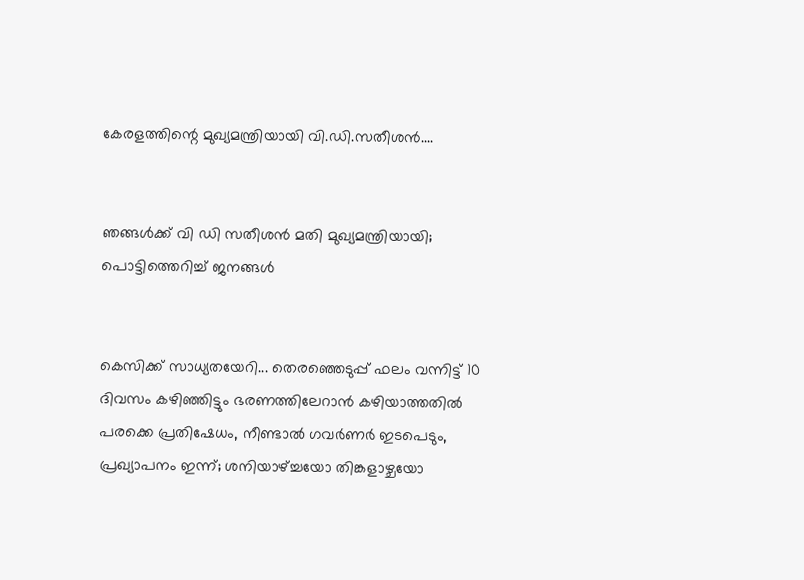കേരളത്തിന്റെ മുഖ്യമന്ത്രിയായി വി.ഡി.സതീശൻ....


ഞങ്ങൾക്ക് വി ഡി സതീശൻ മതി മുഖ്യമന്ത്രിയായി; പൊട്ടിത്തെറിച്ച് ജനങ്ങൾ


കെസിക്ക് സാധ്യതയേറി... തെരഞ്ഞെടുപ്പ് ഫലം വന്നിട്ട് 10 ദിവസം കഴിഞ്ഞിട്ടും ഭരണത്തിലേറാന്‍ കഴിയാത്തതില്‍ പരക്കെ പ്രതിഷേധം, നീണ്ടാല്‍ ഗവര്‍ണര്‍ ഇടപെടും, പ്രഖ്യാപനം ഇന്ന്; ശനിയാഴ്ച്ചയോ തിങ്കളാഴ്ചയോ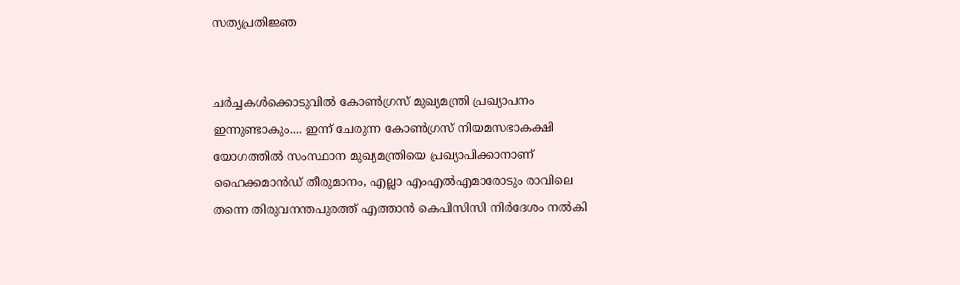സത്യപ്രതിജ്ഞ


ചർച്ചകൾക്കൊടുവിൽ കോൺഗ്രസ് മുഖ്യമന്ത്രി പ്രഖ്യാപനം ഇന്നുണ്ടാകും.... ഇന്ന് ചേരുന്ന കോൺഗ്രസ് നിയമസഭാകക്ഷി യോഗത്തിൽ സംസ്ഥാന മുഖ്യമന്ത്രിയെ പ്രഖ്യാപിക്കാനാണ് ഹൈക്കമാൻഡ് തീരുമാനം, എല്ലാ എംഎൽ‌എമാരോടും രാവിലെ തന്നെ തിരുവനന്തപുരത്ത് എത്താൻ കെപിസിസി നിർദേശം നൽകി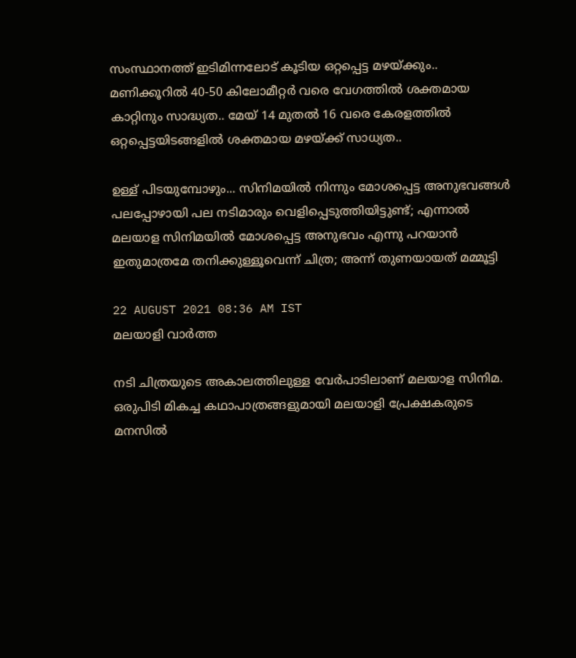സംസ്ഥാനത്ത് ഇടിമിന്നലോട് കൂടിയ ഒറ്റപ്പെട്ട മഴയ്ക്കും.. മണിക്കൂറിൽ 40-50 കിലോമീറ്റർ വരെ വേഗത്തിൽ ശക്തമായ കാറ്റിനും സാദ്ധ്യത.. മേയ് 14 മുതൽ 16 വരെ കേരളത്തിൽ ഒറ്റപ്പെട്ടയിടങ്ങളിൽ ശക്തമായ മഴയ്ക്ക് സാധ്യത..

ഉള്ള് പിടയുമ്പോഴും... സിനിമയില്‍ നിന്നും മോശപ്പെട്ട അനുഭവങ്ങള്‍ പലപ്പോഴായി പല നടിമാരും വെളിപ്പെടുത്തിയിട്ടുണ്ട്; എന്നാല്‍ മലയാള സിനിമയില്‍ മോശപ്പെട്ട അനുഭവം എന്നു പറയാന്‍ ഇതുമാത്രമേ തനിക്കുള്ളൂവെന്ന് ചിത്ര; അന്ന് തുണയായത് മമ്മൂട്ടി

22 AUGUST 2021 08:36 AM IST
മലയാളി വാര്‍ത്ത

നടി ചിത്രയുടെ അകാലത്തിലുള്ള വേര്‍പാടിലാണ് മലയാള സിനിമ. ഒരുപിടി മികച്ച കഥാപാത്രങ്ങളുമായി മലയാളി പ്രേക്ഷകരുടെ മനസില്‍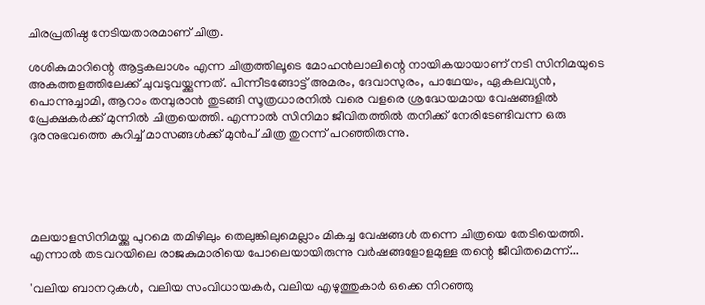ചിരപ്രതിഷ്ഠ നേടിയതാരമാണ് ചിത്ര.

ശശികുമാറിന്റെ ആട്ടകലാശം എന്ന ചിത്രത്തിലൂടെ മോഹന്‍ലാലിന്റെ നായികയായാണ് നടി സിനിമയുടെ അകത്തളത്തിലേക്ക് ചുവടുവയ്ക്കുന്നത്. പിന്നീടങ്ങോട്ട് അമരം, ദേവാസുരം, പാഥേയം, ഏകലവ്യന്‍, പൊന്നുച്ചാമി, ആറാം തമ്പുരാന്‍ തുടങ്ങി സൂത്രധാരനില്‍ വരെ വളരെ ശ്രദ്ധേയമായ വേഷങ്ങളില്‍ പ്രേക്ഷകര്‍ക്ക് മുന്നില്‍ ചിത്രയെത്തി. എന്നാല്‍ സിനിമാ ജീവിതത്തില്‍ തനിക്ക് നേരിടേണ്ടിവന്ന ഒരു ദുരനുഭവത്തെ കുറിച്ച് മാസങ്ങള്‍ക്ക് മുന്‍പ് ചിത്ര തുറന്ന് പറഞ്ഞിരുന്നു.





മലയാളസിനിമയ്ക്കു പുറമെ തമിഴിലും തെലുങ്കിലുമെല്ലാം മികച്ച വേഷങ്ങള്‍ തന്നെ ചിത്രയെ തേടിയെത്തി. എന്നാല്‍ തടവറയിലെ രാജകുമാരിയെ പോലെയായിരുന്നു വര്‍ഷങ്ങളോളമുള്ള തന്റെ ജീവിതമെന്ന്...

'വലിയ ബാനറുകള്‍, വലിയ സംവിധായകര്‍, വലിയ എഴുത്തുകാര്‍ ഒക്കെ നിറഞ്ഞു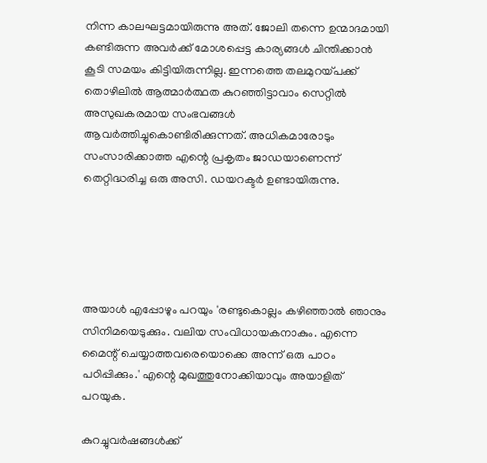നിന്ന കാലഘട്ടമായിരുന്നു അത്. ജോലി തന്നെ ഉന്മാദമായി കണ്ടിരുന്ന അവര്‍ക്ക് മോശപ്പെട്ട കാര്യങ്ങള്‍ ചിന്തിക്കാന്‍ കൂടി സമയം കിട്ടിയിരുന്നില്ല. ഇന്നത്തെ തലമുറയ്പക്ക് തൊഴിലില്‍ ആത്മാര്‍ത്ഥത കുറഞ്ഞിട്ടാവാം സെറ്റില്‍ അസുഖകരമായ സംഭവങ്ങള്‍ ആവര്‍ത്തിച്ചുകൊണ്ടിരിക്കുന്നത്. അധികമാരോടും സംസാരിക്കാത്ത എന്റെ പ്രകൃതം ജാഡയാണെന്ന് തെറ്റിദ്ധരിച്ച ഒരു അസി. ഡയറക്ടര്‍ ഉണ്ടായിരുന്നു.





അയാള്‍ എപ്പോഴും പറയും 'രണ്ടുകൊല്ലം കഴിഞ്ഞാല്‍ ഞാനും സിനിമയെടുക്കും. വലിയ സംവിധായകനാകും. എന്നെ മൈന്റ് ചെയ്യാത്തവരെയൊക്കെ അന്ന് ഒരു പാഠം പഠിപ്പിക്കും.' എന്റെ മുഖത്തുനോക്കിയാവും അയാളിത് പറയുക.

കുറച്ചുവര്‍ഷങ്ങള്‍ക്ക്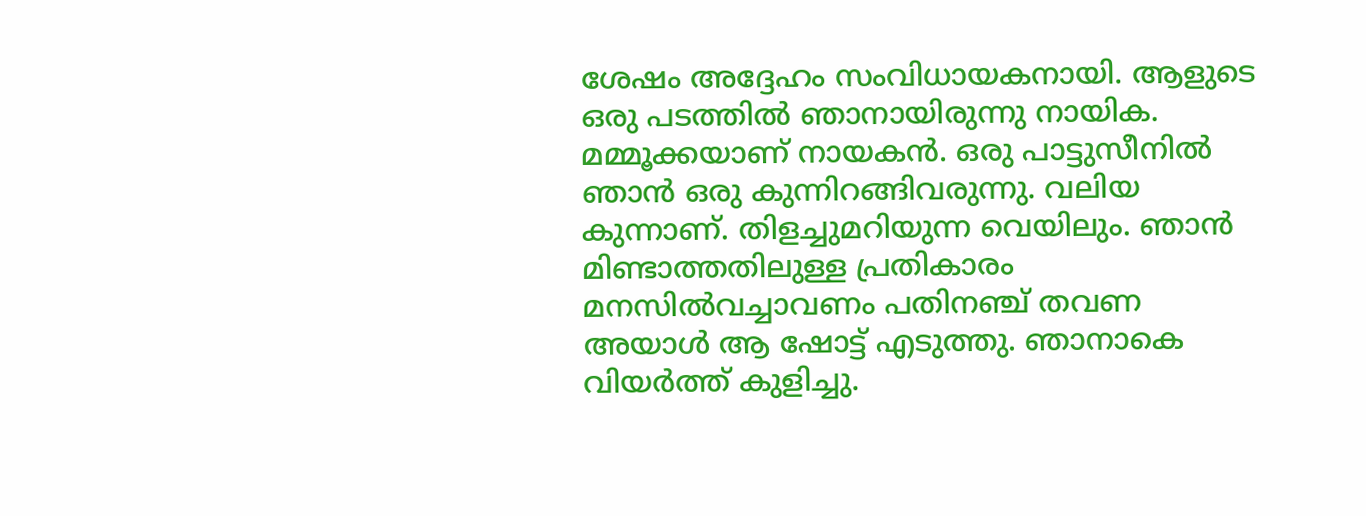ശേഷം അദ്ദേഹം സംവിധായകനായി. ആളുടെ ഒരു പടത്തില്‍ ഞാനായിരുന്നു നായിക. മമ്മൂക്കയാണ് നായകന്‍. ഒരു പാട്ടുസീനില്‍ ഞാന്‍ ഒരു കുന്നിറങ്ങിവരുന്നു. വലിയ കുന്നാണ്. തിളച്ചുമറിയുന്ന വെയിലും. ഞാന്‍ മിണ്ടാത്തതിലുള്ള പ്രതികാരം മനസില്‍വച്ചാവണം പതിനഞ്ച് തവണ അയാള്‍ ആ ഷോട്ട് എടുത്തു. ഞാനാകെ വിയര്‍ത്ത് കുളിച്ചു.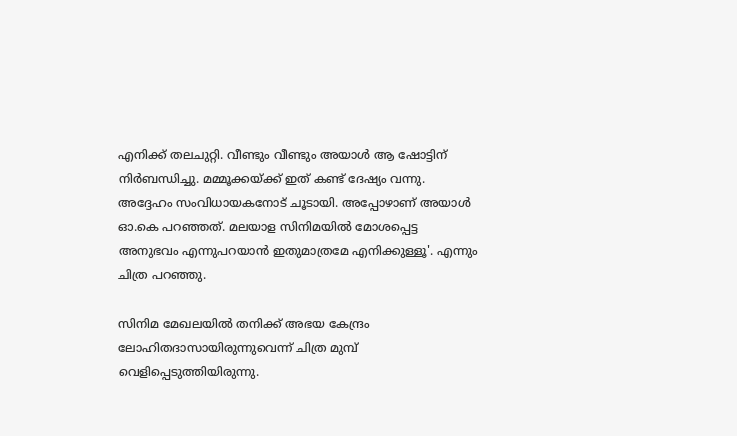എനിക്ക് തലചുറ്റി. വീണ്ടും വീണ്ടും അയാള്‍ ആ ഷോട്ടിന് നിര്‍ബന്ധിച്ചു. മമ്മൂക്കയ്ക്ക് ഇത് കണ്ട് ദേഷ്യം വന്നു. അദ്ദേഹം സംവിധായകനോട് ചൂടായി. അപ്പോഴാണ് അയാള്‍ ഓ.കെ പറഞ്ഞത്. മലയാള സിനിമയില്‍ മോശപ്പെട്ട അനുഭവം എന്നുപറയാന്‍ ഇതുമാത്രമേ എനിക്കുള്ളൂ'. എന്നും ചിത്ര പറഞ്ഞു.

സിനിമ മേഖലയില്‍ തനിക്ക് അഭയ കേന്ദ്രം ലോഹിതദാസായിരുന്നുവെന്ന് ചിത്ര മുമ്പ് വെളിപ്പെടുത്തിയിരുന്നു.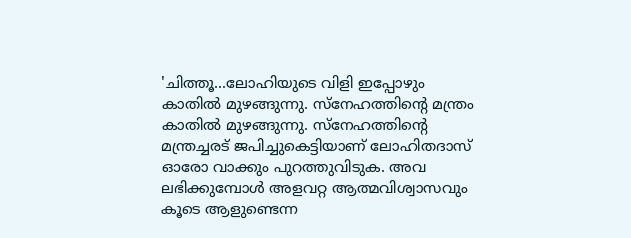'ചിത്തൂ...ലോഹിയുടെ വിളി ഇപ്പോഴും കാതില്‍ മുഴങ്ങുന്നു. സ്‌നേഹത്തിന്റെ മന്ത്രം കാതില്‍ മുഴങ്ങുന്നു. സ്‌നേഹത്തിന്റെ മന്ത്രച്ചരട് ജപിച്ചുകെട്ടിയാണ് ലോഹിതദാസ് ഓരോ വാക്കും പുറത്തുവിടുക. അവ ലഭിക്കുമ്പോള്‍ അളവറ്റ ആത്മവിശ്വാസവും കൂടെ ആളുണ്ടെന്ന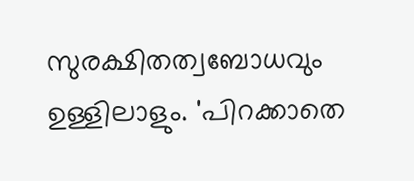സുരക്ഷിതത്വബോധവും ഉള്ളിലാളും. 'പിറക്കാതെ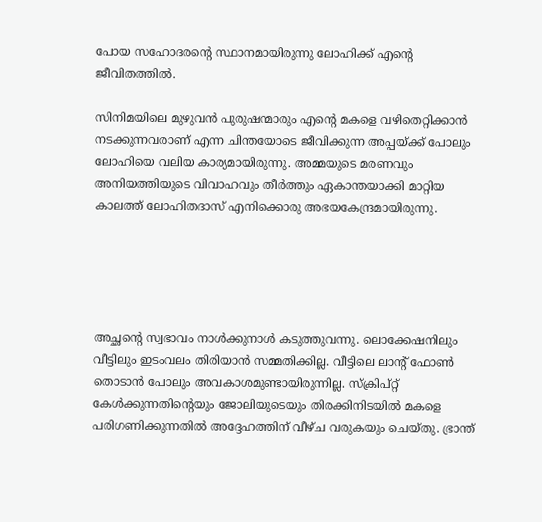പോയ സഹോദരന്റെ സ്ഥാനമായിരുന്നു ലോഹിക്ക് എന്റെ ജീവിതത്തില്‍.

സിനിമയിലെ മുഴുവന്‍ പുരുഷന്മാരും എന്റെ മകളെ വഴിതെറ്റിക്കാന്‍ നടക്കുന്നവരാണ് എന്ന ചിന്തയോടെ ജീവിക്കുന്ന അപ്പയ്ക്ക് പോലും ലോഹിയെ വലിയ കാര്യമായിരുന്നു. അമ്മയുടെ മരണവും അനിയത്തിയുടെ വിവാഹവും തീര്‍ത്തും ഏകാന്തയാക്കി മാറ്റിയ കാലത്ത് ലോഹിതദാസ് എനിക്കൊരു അഭയകേന്ദ്രമായിരുന്നു.





അച്ഛന്റെ സ്വഭാവം നാള്‍ക്കുനാള്‍ കടുത്തുവന്നു. ലൊക്കേഷനിലും വീട്ടിലും ഇടംവലം തിരിയാന്‍ സമ്മതിക്കില്ല. വീട്ടിലെ ലാന്റ് ഫോണ്‍ തൊടാന്‍ പോലും അവകാശമുണ്ടായിരുന്നില്ല. സ്‌ക്രിപ്റ്റ് കേള്‍ക്കുന്നതിന്റെയും ജോലിയുടെയും തിരക്കിനിടയില്‍ മകളെ പരിഗണിക്കുന്നതില്‍ അദ്ദേഹത്തിന് വീഴ്ച വരുകയും ചെയ്തു. ഭ്രാന്ത്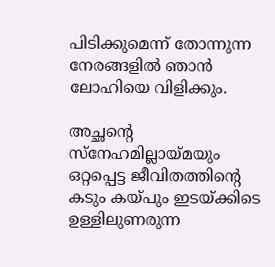പിടിക്കുമെന്ന് തോന്നുന്ന നേരങ്ങളില്‍ ഞാന്‍ ലോഹിയെ വിളിക്കും.

അച്ഛന്റെ സ്‌നേഹമില്ലായ്മയും ഒറ്റപ്പെട്ട ജീവിതത്തിന്റെ കടും കയ്പും ഇടയ്ക്കിടെ ഉള്ളിലുണരുന്ന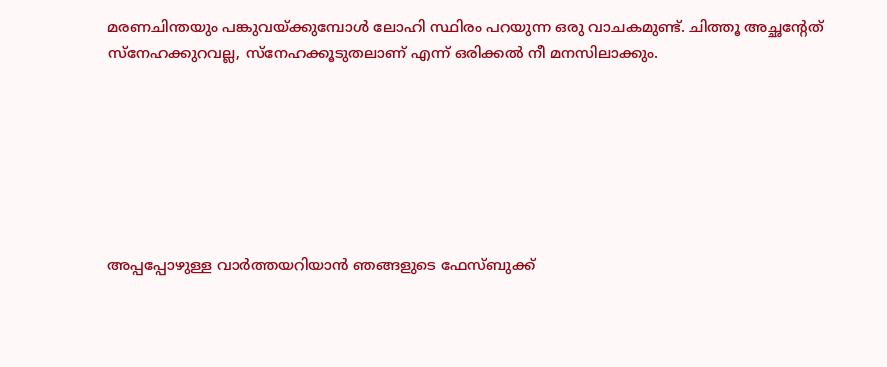മരണചിന്തയും പങ്കുവയ്ക്കുമ്പോള്‍ ലോഹി സ്ഥിരം പറയുന്ന ഒരു വാചകമുണ്ട്. ചിത്തൂ അച്ഛന്റേത് സ്‌നേഹക്കുറവല്ല, സ്‌നേഹക്കൂടുതലാണ് എന്ന് ഒരിക്കല്‍ നീ മനസിലാക്കും.







അപ്പപ്പോഴുള്ള വാര്‍ത്തയറിയാന്‍ ഞങ്ങളുടെ ഫേസ്‌ബുക്ക്‌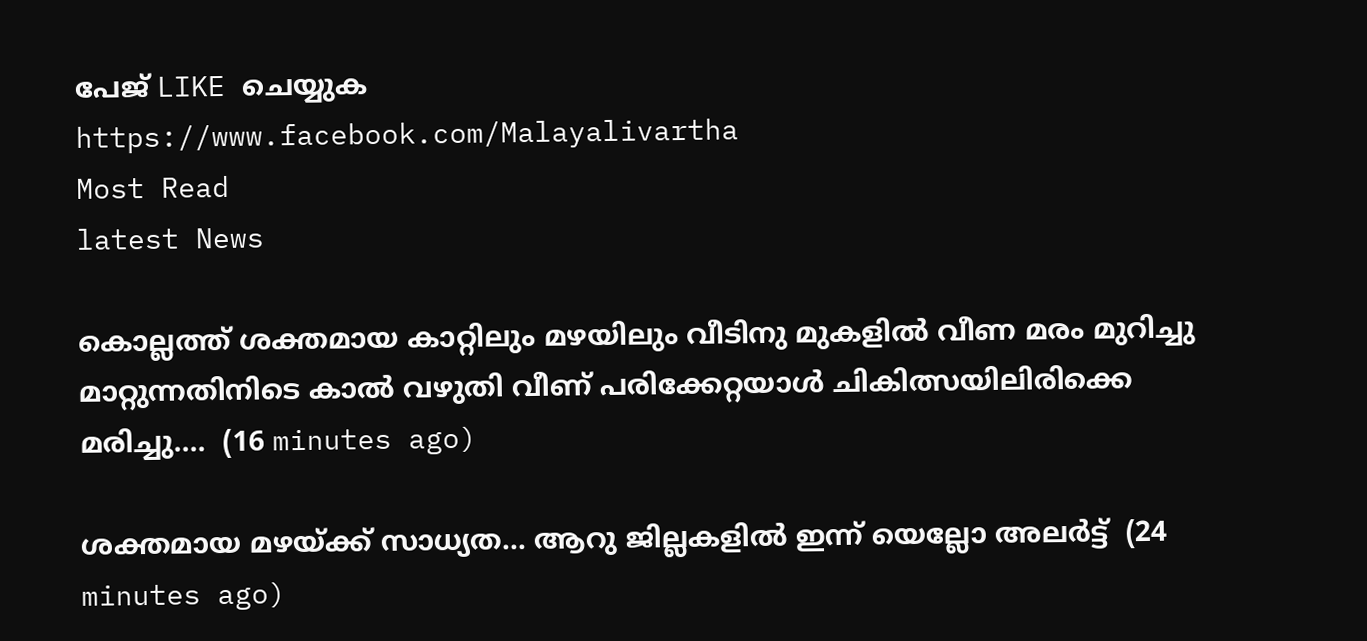പേജ് LIKE ചെയ്യുക
https://www.facebook.com/Malayalivartha
Most Read
latest News

കൊല്ലത്ത് ശക്തമായ കാറ്റിലും മഴയിലും വീടിനു മുകളിൽ വീണ മരം മുറിച്ചു മാറ്റുന്നതിനിടെ കാൽ വഴുതി വീണ് പരിക്കേറ്റയാൾ ചികിത്സയിലിരിക്കെ മരിച്ചു....  (16 minutes ago)

ശക്തമായ മഴയ്ക്ക് സാധ്യത... ആറു ജില്ലകളില്‍ ഇന്ന് യെല്ലോ അലർട്ട്  (24 minutes ago)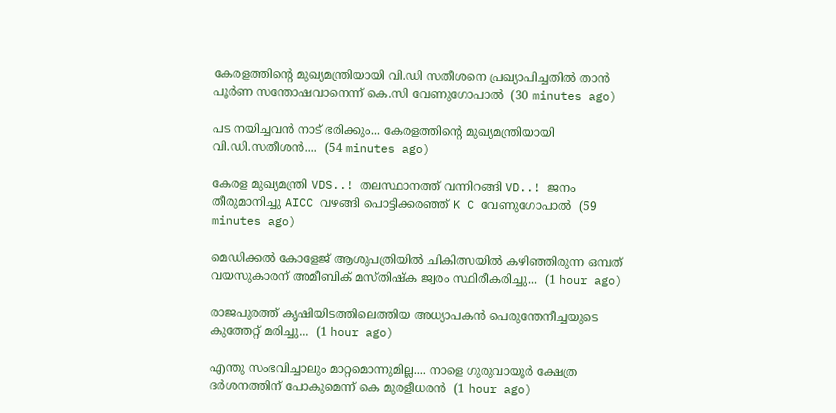കേരളത്തിന്‍റെ മുഖ്യമന്ത്രിയായി വി.ഡി സതീശനെ പ്രഖ്യാപിച്ചതിൽ താൻ പൂര്‍ണ സന്തോഷവാനെന്ന് കെ.സി വേണുഗോപാൽ  (30 minutes ago)

പട നയിച്ചവൻ നാട് ഭരിക്കും... കേരളത്തിന്റെ മുഖ്യമന്ത്രിയായി വി.ഡി.സതീശൻ....  (54 minutes ago)

കേരള മുഖ്യമന്ത്രി VDS..! തലസ്ഥാനത്ത് വന്നിറങ്ങി VD..! ജനം തീരുമാനിച്ചു AICC വഴങ്ങി പൊട്ടിക്കരഞ്ഞ് K C വേണുഗോപാൽ  (59 minutes ago)

മെഡിക്കൽ കോളേജ് ആശുപത്രിയിൽ ചികിത്സയിൽ കഴിഞ്ഞിരുന്ന ഒമ്പത് വയസുകാരന് അമീബിക് മസ്‌തിഷ്‌ക ജ്വരം സ്ഥിരീകരിച്ചു...  (1 hour ago)

രാജപുരത്ത് കൃഷിയിടത്തിലെത്തിയ അധ്യാപകൻ പെരുന്തേനീച്ചയുടെ കുത്തേറ്റ് മരിച്ചു...  (1 hour ago)

എന്തു സംഭവിച്ചാലും മാറ്റമൊന്നുമില്ല.... നാളെ ഗുരുവായൂർ ക്ഷേത്ര ദർശനത്തിന് പോകുമെന്ന് കെ മുരളീധരൻ  (1 hour ago)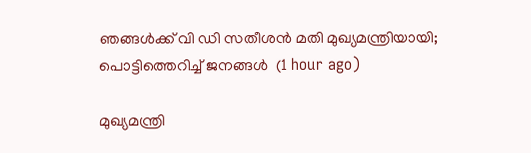ഞങ്ങൾക്ക് വി ഡി സതീശൻ മതി മുഖ്യമന്ത്രിയായി; പൊട്ടിത്തെറിച്ച് ജനങ്ങൾ  (1 hour ago)

മുഖ്യമന്ത്രി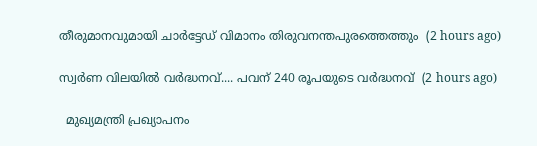തീരുമാനവുമായി ചാർട്ടേഡ് വിമാനം തിരുവനന്തപുരത്തെത്തും  (2 hours ago)

സ്വര്‍ണ വിലയില്‍ വർദ്ധനവ്.... പവന് 240 രൂപയുടെ വർദ്ധനവ്  (2 hours ago)

  മുഖ്യമന്ത്രി പ്രഖ്യാപനം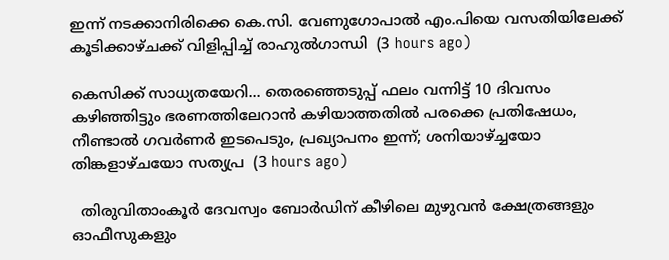ഇന്ന് നടക്കാനിരിക്കെ കെ.സി. വേണുഗോപാൽ എം.പിയെ വസതിയിലേക്ക് കൂടിക്കാഴ്ചക്ക് വിളിപ്പിച്ച് രാഹുൽഗാന്ധി  (3 hours ago)

കെസിക്ക് സാധ്യതയേറി... തെരഞ്ഞെടുപ്പ് ഫലം വന്നിട്ട് 10 ദിവസം കഴിഞ്ഞിട്ടും ഭരണത്തിലേറാന്‍ കഴിയാത്തതില്‍ പരക്കെ പ്രതിഷേധം, നീണ്ടാല്‍ ഗവര്‍ണര്‍ ഇടപെടും, പ്രഖ്യാപനം ഇന്ന്; ശനിയാഴ്ച്ചയോ തിങ്കളാഴ്ചയോ സത്യപ്ര  (3 hours ago)

  തിരുവിതാംകൂർ ദേവസ്വം ബോർഡിന് കീഴിലെ മുഴുവൻ ക്ഷേത്രങ്ങളും ഓഫീസുകളും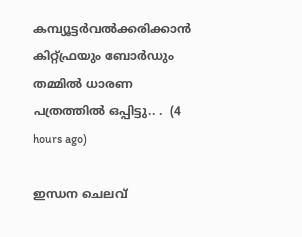കമ്പ്യൂട്ടർവൽക്കരിക്കാൻ കിറ്റ്ഫ്രയും ബോർഡും തമ്മിൽ ധാരണ പത്രത്തിൽ ഒപ്പിട്ടു.. .  (4 hours ago)

ഇന്ധന ചെലവ്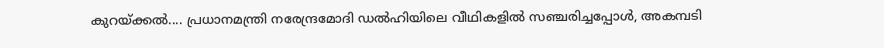കുറയ്ക്കൽ.... പ്രധാനമന്ത്രി നരേന്ദ്രമോദി ഡൽഹിയിലെ വീഥികളിൽ സഞ്ചരിച്ചപ്പോൾ, അകമ്പടി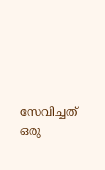സേവിച്ചത് ഒരു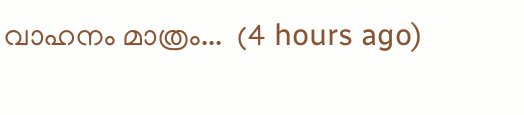വാഹനം മാത്രം...  (4 hours ago)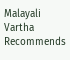Malayali Vartha Recommends